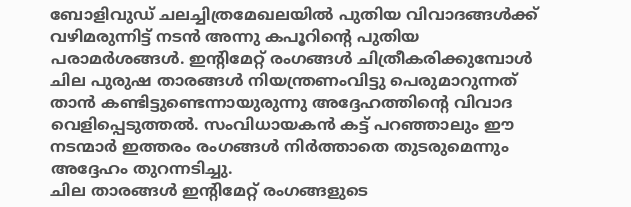ബോളിവുഡ് ചലച്ചിത്രമേഖലയിൽ പുതിയ വിവാദങ്ങൾക്ക് വഴിമരുന്നിട്ട് നടൻ അന്നു കപൂറിന്റെ പുതിയ പരാമർശങ്ങൾ. ഇന്റിമേറ്റ് രംഗങ്ങൾ ചിത്രീകരിക്കുമ്പോൾ ചില പുരുഷ താരങ്ങൾ നിയന്ത്രണംവിട്ടു പെരുമാറുന്നത് താൻ കണ്ടിട്ടുണ്ടെന്നായുരുന്നു അദ്ദേഹത്തിന്റെ വിവാദ വെളിപ്പെടുത്തൽ. സംവിധായകൻ കട്ട് പറഞ്ഞാലും ഈ നടന്മാർ ഇത്തരം രംഗങ്ങൾ നിർത്താതെ തുടരുമെന്നും അദ്ദേഹം തുറന്നടിച്ചു.
ചില താരങ്ങൾ ഇന്റിമേറ്റ് രംഗങ്ങളുടെ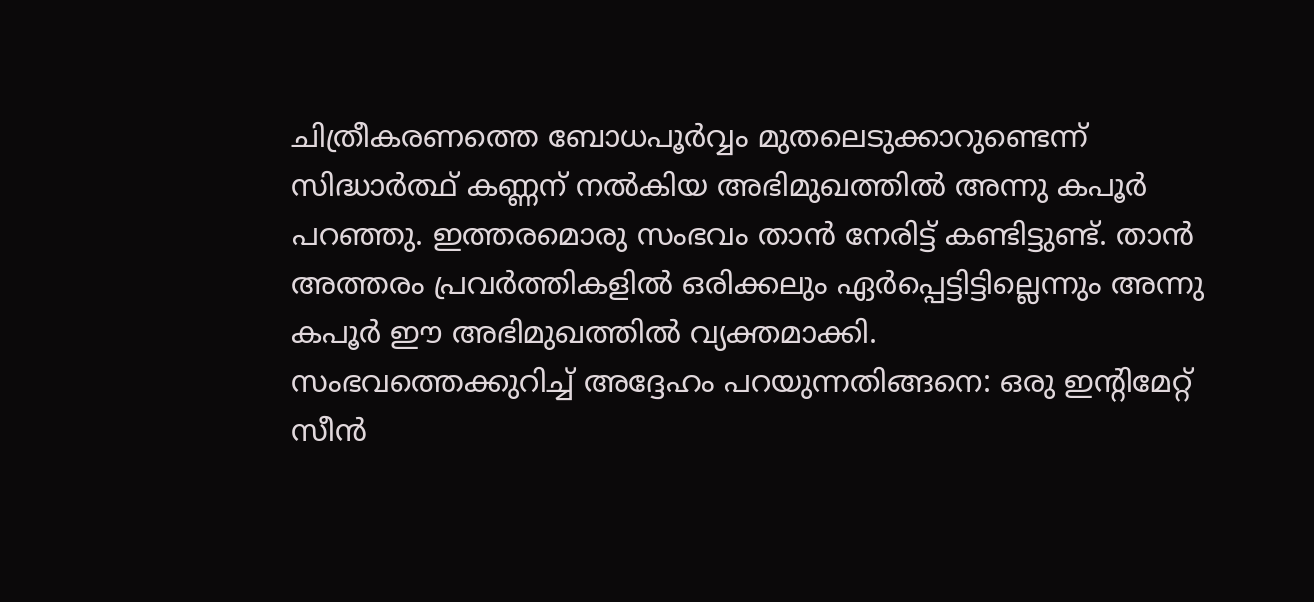ചിത്രീകരണത്തെ ബോധപൂർവ്വം മുതലെടുക്കാറുണ്ടെന്ന് സിദ്ധാർത്ഥ് കണ്ണന് നൽകിയ അഭിമുഖത്തിൽ അന്നു കപൂർ പറഞ്ഞു. ഇത്തരമൊരു സംഭവം താൻ നേരിട്ട് കണ്ടിട്ടുണ്ട്. താൻ അത്തരം പ്രവർത്തികളിൽ ഒരിക്കലും ഏർപ്പെട്ടിട്ടില്ലെന്നും അന്നു കപൂർ ഈ അഭിമുഖത്തിൽ വ്യക്തമാക്കി.
സംഭവത്തെക്കുറിച്ച് അദ്ദേഹം പറയുന്നതിങ്ങനെ: ഒരു ഇന്റിമേറ്റ് സീൻ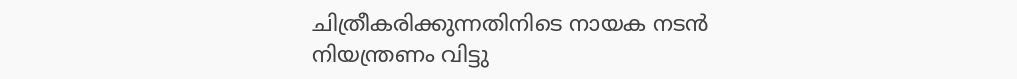ചിത്രീകരിക്കുന്നതിനിടെ നായക നടൻ നിയന്ത്രണം വിട്ടു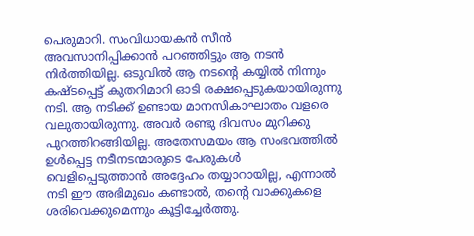പെരുമാറി. സംവിധായകൻ സീൻ അവസാനിപ്പിക്കാൻ പറഞ്ഞിട്ടും ആ നടൻ നിർത്തിയില്ല. ഒടുവിൽ ആ നടന്റെ കയ്യിൽ നിന്നും കഷ്ടപ്പെട്ട് കുതറിമാറി ഓടി രക്ഷപ്പെടുകയായിരുന്നു നടി. ആ നടിക്ക് ഉണ്ടായ മാനസികാഘാതം വളരെ വലുതായിരുന്നു. അവർ രണ്ടു ദിവസം മുറിക്കു പുറത്തിറങ്ങിയില്ല. അതേസമയം ആ സംഭവത്തിൽ ഉൾപ്പെട്ട നടീനടന്മാരുടെ പേരുകൾ വെളിപ്പെടുത്താൻ അദ്ദേഹം തയ്യാറായില്ല, എന്നാൽ നടി ഈ അഭിമുഖം കണ്ടാൽ, തന്റെ വാക്കുകളെ ശരിവെക്കുമെന്നും കൂട്ടിച്ചേർത്തു.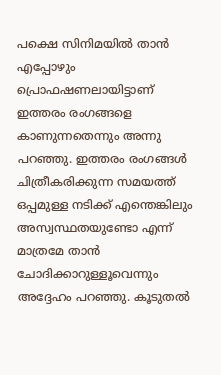പക്ഷെ സിനിമയിൽ താൻ എപ്പോഴും പ്രൊഫഷണലായിട്ടാണ് ഇത്തരം രംഗങ്ങളെ കാണുന്നതെന്നും അന്നു പറഞ്ഞു. ഇത്തരം രംഗങ്ങൾ ചിത്രീകരിക്കുന്ന സമയത്ത് ഒപ്പമുള്ള നടിക്ക് എന്തെങ്കിലും അസ്വസ്ഥതയുണ്ടോ എന്ന് മാത്രമേ താൻ ചോദിക്കാറുള്ളൂവെന്നും അദ്ദേഹം പറഞ്ഞു. കൂടുതൽ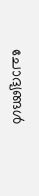ചോദ്യങ്ങൾ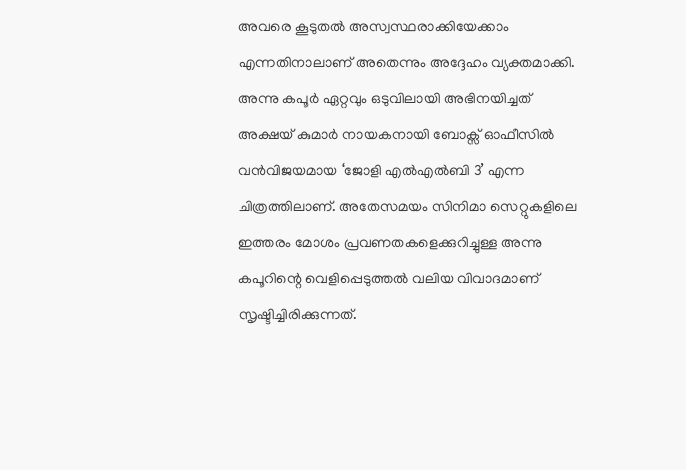അവരെ കൂടുതൽ അസ്വസ്ഥരാക്കിയേക്കാം എന്നതിനാലാണ് അതെന്നും അദ്ദേഹം വ്യക്തമാക്കി.
അന്നു കപൂർ ഏറ്റവും ഒടുവിലായി അഭിനയിച്ചത് അക്ഷയ് കുമാർ നായകനായി ബോക്സ് ഓഫീസിൽ വൻവിജയമായ ‘ജോളി എൽഎൽബി 3’ എന്ന ചിത്രത്തിലാണ്. അതേസമയം സിനിമാ സെറ്റുകളിലെ ഇത്തരം മോശം പ്രവണതകളെക്കുറിച്ചുള്ള അന്നു കപൂറിന്റെ വെളിപ്പെടുത്തൽ വലിയ വിവാദമാണ് സൃഷ്ടിച്ചിരിക്കുന്നത്.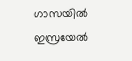ഗാസയിൽ ഇസ്രയേൽ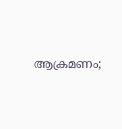ആക്രമണം;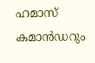ഹമാസ് കമാൻഡറും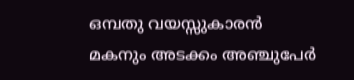ഒമ്പതു വയസ്സുകാരൻ മകനും അടക്കം അഞ്ചുപേർ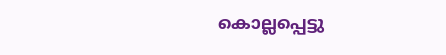കൊല്ലപ്പെട്ടു